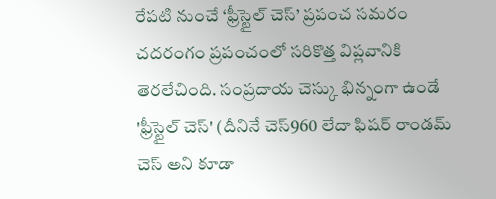రేపటి నుంచే ‘ఫ్రీస్టైల్ చెస్’ ప్రపంచ సమరం
చదరంగం ప్రపంచంలో సరికొత్త విప్లవానికి తెరలేచింది. సంప్రదాయ చెస్కు భిన్నంగా ఉండే 'ఫ్రీస్టైల్ చెస్' (దీనినే చెస్960 లేదా ఫిషర్ రాండమ్ చెస్ అని కూడా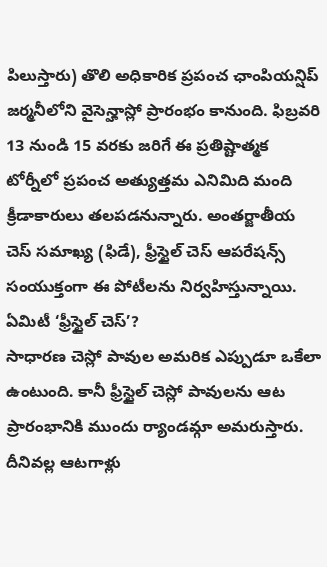పిలుస్తారు) తొలి అధికారిక ప్రపంచ ఛాంపియన్షిప్ జర్మనీలోని వైసెన్హాస్లో ప్రారంభం కానుంది. ఫిబ్రవరి 13 నుండి 15 వరకు జరిగే ఈ ప్రతిష్టాత్మక టోర్నీలో ప్రపంచ అత్యుత్తమ ఎనిమిది మంది క్రీడాకారులు తలపడనున్నారు. అంతర్జాతీయ చెస్ సమాఖ్య (ఫిడే), ఫ్రీస్టైల్ చెస్ ఆపరేషన్స్ సంయుక్తంగా ఈ పోటీలను నిర్వహిస్తున్నాయి.
ఏమిటీ ‘ఫ్రీస్టైల్ చెస్’?
సాధారణ చెస్లో పావుల అమరిక ఎప్పుడూ ఒకేలా ఉంటుంది. కానీ ఫ్రీస్టైల్ చెస్లో పావులను ఆట ప్రారంభానికి ముందు ర్యాండమ్గా అమరుస్తారు. దీనివల్ల ఆటగాళ్లు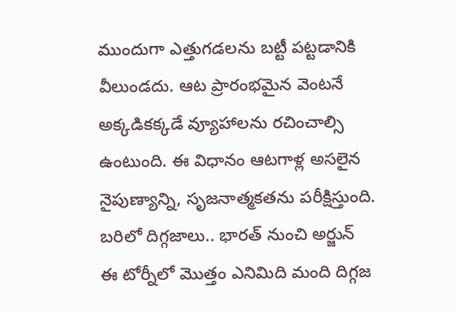ముందుగా ఎత్తుగడలను బట్టీ పట్టడానికి వీలుండదు. ఆట ప్రారంభమైన వెంటనే అక్కడికక్కడే వ్యూహాలను రచించాల్సి ఉంటుంది. ఈ విధానం ఆటగాళ్ల అసలైన నైపుణ్యాన్ని, సృజనాత్మకతను పరీక్షిస్తుంది.
బరిలో దిగ్గజాలు.. భారత్ నుంచి అర్జున్
ఈ టోర్నీలో మొత్తం ఎనిమిది మంది దిగ్గజ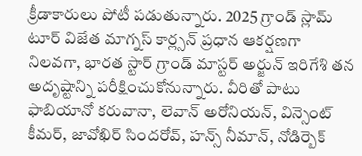క్రీడాకారులు పోటీ పడుతున్నారు. 2025 గ్రాండ్ స్లామ్ టూర్ విజేత మాగ్నస్ కార్ల్సన్ ప్రధాన ఆకర్షణగా నిలవగా, భారత స్టార్ గ్రాండ్ మాస్టర్ అర్జున్ ఇరిగేశి తన అదృష్టాన్ని పరీక్షించుకోనున్నారు. వీరితో పాటు ఫాబియానో కరువానా, లెవాన్ అరోనియన్, విన్సెంట్ కీమర్, జావోఖిర్ సిందరోవ్, హన్స్ నీమాన్, నోడిర్బెక్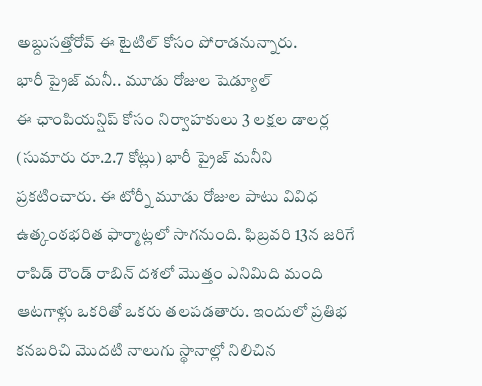అబ్దుసత్తోరోవ్ ఈ టైటిల్ కోసం పోరాడనున్నారు.
భారీ ప్రైజ్ మనీ.. మూడు రోజుల షెడ్యూల్
ఈ ఛాంపియన్షిప్ కోసం నిర్వాహకులు 3 లక్షల డాలర్ల (సుమారు రూ.2.7 కోట్లు) భారీ ప్రైజ్ మనీని ప్రకటించారు. ఈ టోర్నీ మూడు రోజుల పాటు వివిధ ఉత్కంఠభరిత ఫార్మాట్లలో సాగనుంది. ఫిబ్రవరి 13న జరిగే రాపిడ్ రౌండ్ రాబిన్ దశలో మొత్తం ఎనిమిది మంది ఆటగాళ్లు ఒకరితో ఒకరు తలపడతారు. ఇందులో ప్రతిభ కనబరిచి మొదటి నాలుగు స్థానాల్లో నిలిచిన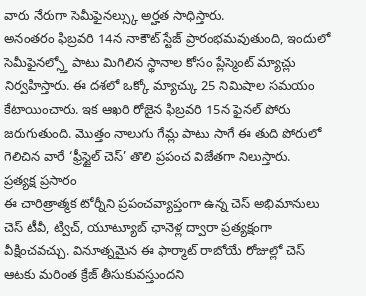వారు నేరుగా సెమీఫైనల్స్కు అర్హత సాధిస్తారు.
అనంతరం ఫిబ్రవరి 14న నాకౌట్ స్టేజ్ ప్రారంభమవుతుంది, ఇందులో సెమీఫైనల్స్తో పాటు మిగిలిన స్థానాల కోసం ప్లేస్మెంట్ మ్యాచ్లు నిర్వహిస్తారు. ఈ దశలో ఒక్కో మ్యాచ్కు 25 నిమిషాల సమయం కేటాయించారు. ఇక ఆఖరి రోజైన ఫిబ్రవరి 15న ఫైనల్ పోరు జరుగుతుంది. మొత్తం నాలుగు గేమ్ల పాటు సాగే ఈ తుది పోరులో గెలిచిన వారే ‘ఫ్రీస్టైల్ చెస్’ తొలి ప్రపంచ విజేతగా నిలుస్తారు.
ప్రత్యక్ష ప్రసారం
ఈ చారిత్రాత్మక టోర్నీని ప్రపంచవ్యాప్తంగా ఉన్న చెస్ అభిమానులు చెస్ టీవీ, ట్విచ్, యూట్యూబ్ ఛానెళ్ల ద్వారా ప్రత్యక్షంగా వీక్షించవచ్చు. వినూత్నమైన ఈ ఫార్మాట్ రాబోయే రోజుల్లో చెస్ ఆటకు మరింత క్రేజ్ తీసుకువస్తుందని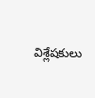విశ్లేషకులు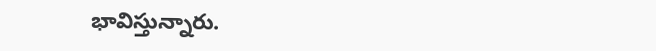భావిస్తున్నారు.